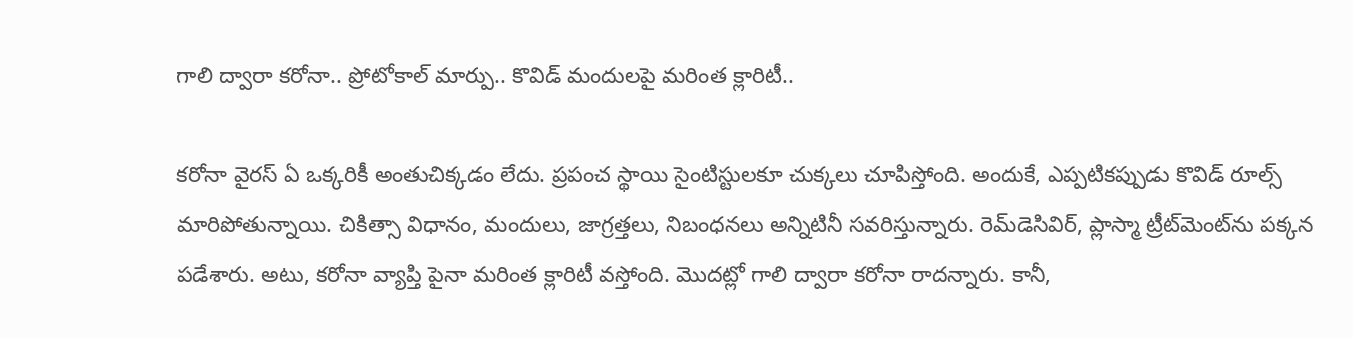గాలి ద్వారా క‌రోనా.. ప్రోటోకాల్‌ మార్పు.. కొవిడ్ మందుల‌పై మ‌రింత‌ క్లారిటీ..

క‌రోనా వైర‌స్ ఏ ఒక్క‌రికీ అంతుచిక్క‌డం లేదు. ప్ర‌పంచ స్థాయి సైంటిస్టుల‌కూ చుక్క‌లు చూపిస్తోంది. అందుకే, ఎప్ప‌టిక‌ప్పుడు కొవిడ్ రూల్స్ మారిపోతున్నాయి. చికిత్సా విధానం, మందులు, జాగ్ర‌త్త‌లు, నిబంధ‌న‌లు అన్నిటినీ స‌వ‌రిస్తున్నారు. రెమ్‌డెసివిర్‌, ప్లాస్మా ట్రీట్‌మెంట్‌ను ప‌క్క‌న పడేశారు. అటు, క‌రోనా వ్యాప్తి పైనా మ‌రింత క్లారిటీ వ‌స్తోంది. మొద‌ట్లో గాలి ద్వారా క‌రోనా రాద‌న్నారు. కానీ,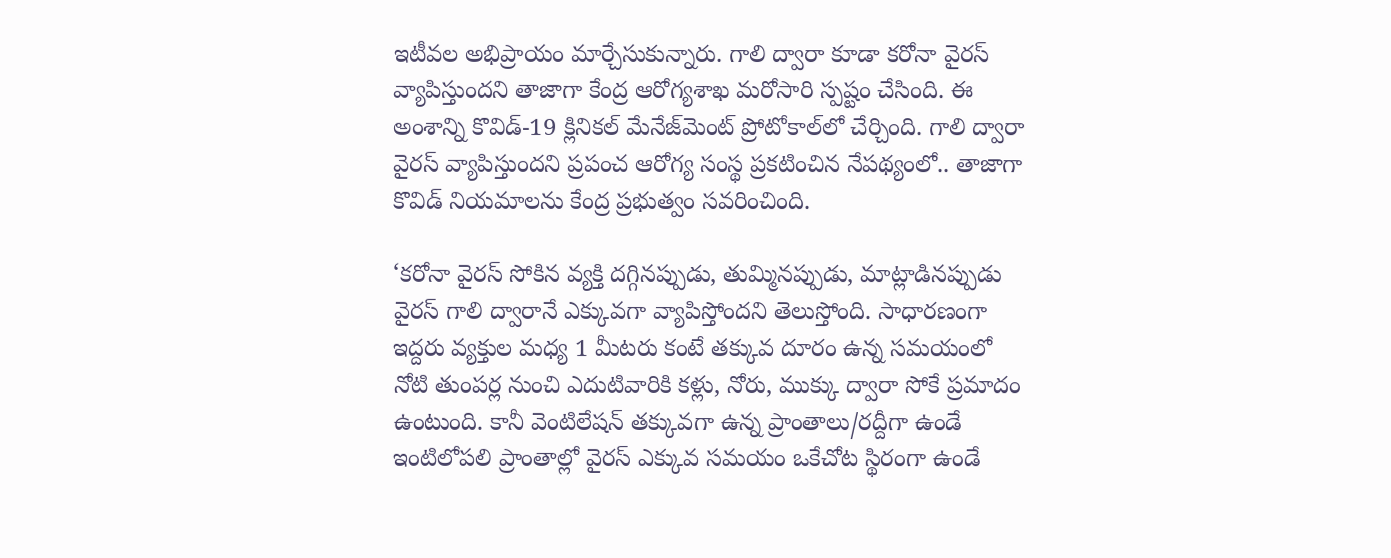ఇటీవ‌ల అభిప్రాయం మార్చేసుకున్నారు. గాలి ద్వారా కూడా క‌రోనా వైర‌స్ వ్యాపిస్తుంద‌ని తాజాగా కేంద్ర ఆరోగ్యశాఖ మరోసారి స్పష్టం చేసింది. ఈ అంశాన్ని కొవిడ్‌-19 క్లినికల్‌ మేనేజ్‌మెంట్ ప్రోటోకాల్‌లో చేర్చింది. గాలి ద్వారా వైరస్‌ వ్యాపిస్తుందని ప్రపంచ ఆరోగ్య సంస్థ ప్రకటించిన నేపథ్యంలో.. తాజాగా కొవిడ్‌ నియమాలను కేంద్ర ప్రభుత్వం సవరించింది.

‘కరోనా వైరస్‌ సోకిన వ్యక్తి దగ్గినప్పుడు, తుమ్మినప్పుడు, మాట్లాడినప్పుడు వైరస్‌ గాలి ద్వారానే ఎక్కువగా వ్యాపిస్తోందని తెలుస్తోంది. సాధారణంగా ఇద్దరు వ్యక్తుల మధ్య 1 మీటరు కంటే తక్కువ దూరం ఉన్న సమయంలో నోటి తుంపర్ల నుంచి ఎదుటివారికి కళ్లు, నోరు, ముక్కు ద్వారా సోకే ప్రమాదం ఉంటుంది. కానీ వెంటిలేషన్‌ తక్కువగా ఉన్న ప్రాంతాలు/రద్దీగా ఉండే ఇంటిలోపలి ప్రాంతాల్లో వైరస్‌ ఎక్కువ సమయం ఒకేచోట స్థిరంగా ఉండే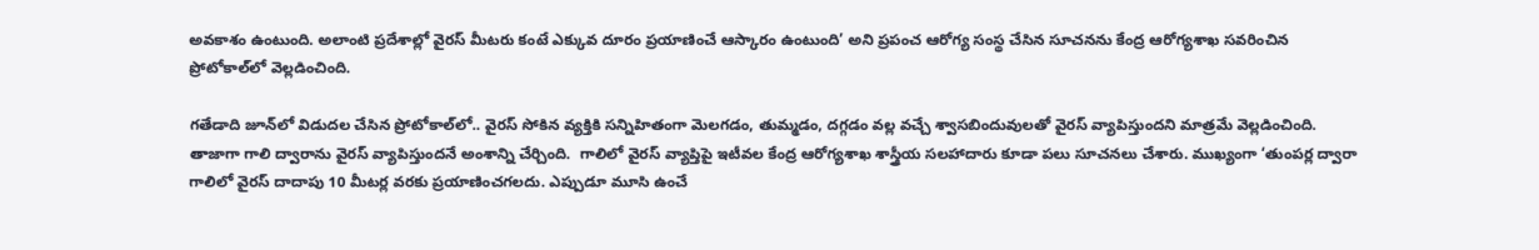అవకాశం ఉంటుంది. అలాంటి ప్రదేశాల్లో వైరస్ మీటరు కంటే ఎక్కువ దూరం ప్రయాణించే ఆస్కారం ఉంటుంది’ అని ప్రపంచ ఆరోగ్య సంస్థ చేసిన సూచనను కేంద్ర ఆరోగ్యశాఖ సవరించిన ప్రోటోకాల్‌లో వెల్లడించింది.

గతేడాది జూన్‌లో విడుదల చేసిన ప్రోటోకాల్‌లో.. వైరస్‌ సోకిన వ్యక్తికి సన్నిహితంగా మెలగడం, తుమ్మడం, దగ్గడం వల్ల వచ్చే శ్వాసబిందువులతో వైరస్‌ వ్యాపిస్తుందని మాత్రమే వెల్లడించింది. తాజాగా గాలి ద్వారాను వైరస్‌ వ్యాపిస్తుందనే అంశాన్ని చేర్చింది.  గాలిలో వైరస్‌ వ్యాప్తిపై ఇటీవ‌ల‌ కేంద్ర ఆరోగ్యశాఖ శాస్త్రీయ సలహాదారు కూడా పలు సూచనలు చేశారు. ముఖ్యంగా ‘తుంపర్ల ద్వారా గాలిలో వైరస్‌ దాదాపు 10 మీటర్ల వరకు ప్రయాణించగలదు. ఎప్పుడూ మూసి ఉంచే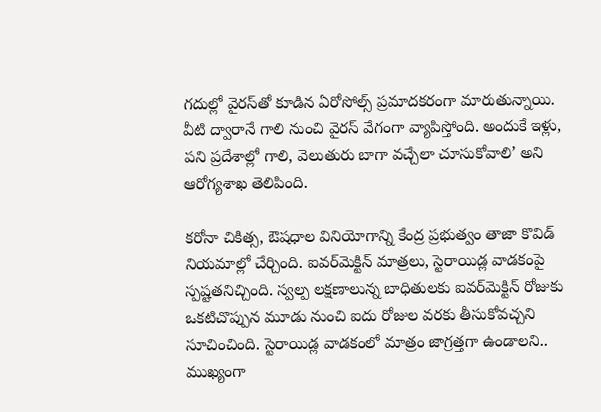గదుల్లో వైర‌స్‌తో కూడిన‌ ఏరోసోల్స్‌ ప్రమాదకరంగా మారుతున్నాయి. వీటి ద్వారానే గాలి నుంచి వైరస్‌ వేగంగా వ్యాపిస్తోంది. అందుకే ఇళ్లు, పని ప్రదేశాల్లో గాలి, వెలుతురు బాగా వచ్చేలా చూసుకోవాలి’ అని ఆరోగ్యశాఖ తెలిపింది.

కరోనా చికిత్స, ఔషధాల వినియోగాన్ని కేంద్ర ప్రభుత్వం తాజా కొవిడ్‌ నియమాల్లో చేర్చింది. ఐవర్‌మెక్టిన్‌ మాత్రలు, స్టెరాయిడ్ల వాడకంపై స్పష్టతనిచ్చింది. స్వల్ప లక్షణాలున్న బాధితులకు ఐవర్‌మెక్టిన్‌ రోజుకు ఒకటిచొప్పున మూడు నుంచి ఐదు రోజుల వరకు తీసుకోవచ్చని సూచించింది. స్టెరాయిడ్ల వాడకంలో మాత్రం జాగ్రత్తగా ఉండాలని.. ముఖ్యంగా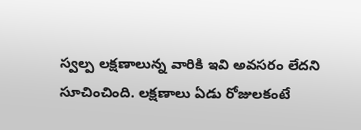స్వల్ప లక్షణాలున్న వారికి ఇవి అవసరం లేదని సూచించింది. లక్షణాలు ఏడు రోజులకంటే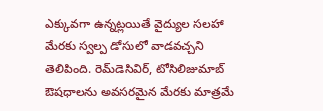ఎక్కువగా ఉన్నట్లయితే వైద్యుల సలహా మేరకు స్వల్ప డోసులో వాడవచ్చని తెలిపింది. రెమ్‌డెసివిర్‌, టోసిలిజుమాబ్‌ ఔషధాలను అవసరమైన మేరకు మాత్రమే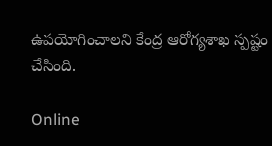ఉపయోగించాలని కేంద్ర ఆరోగ్యశాఖ స్పష్టం చేసింది.

Online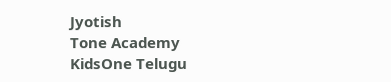Jyotish
Tone Academy
KidsOne Telugu